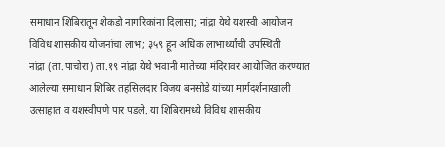समाधान शिबिरातून शेकडो नागरिकांना दिलासा; नांद्रा येथे यशस्वी आयोजन
विविध शासकीय योजनांचा लाभ; ३५९ हून अधिक लाभार्थ्यांची उपस्थिती
नांद्रा (ता.पाचोरा) ता.१९ नांद्रा येथे भवानी मातेच्या मंदिरावर आयोजित करण्यात आलेल्या समाधान शिबिर तहसिलदार विजय बनसोडे यांच्या मार्गदर्शनाखाली उत्साहात व यशस्वीपणे पार पडले. या शिबिरामध्ये विविध शासकीय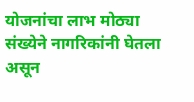योजनांचा लाभ मोठ्या संख्येने नागरिकांनी घेतला असून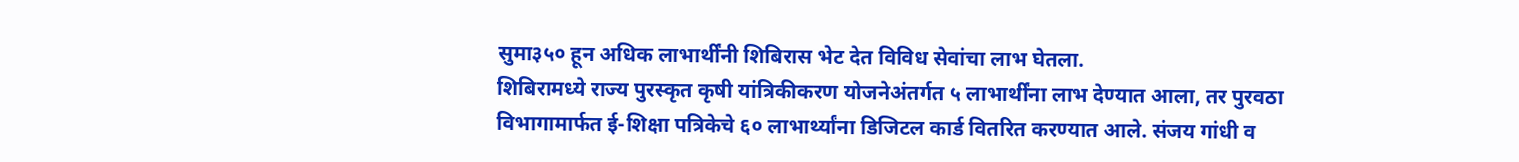सुमा३५० हून अधिक लाभार्थींनी शिबिरास भेट देत विविध सेवांचा लाभ घेतला.
शिबिरामध्ये राज्य पुरस्कृत कृषी यांत्रिकीकरण योजनेअंतर्गत ५ लाभार्थींना लाभ देण्यात आला, तर पुरवठा विभागामार्फत ई-शिक्षा पत्रिकेचे ६० लाभार्थ्यांना डिजिटल कार्ड वितरित करण्यात आले. संजय गांधी व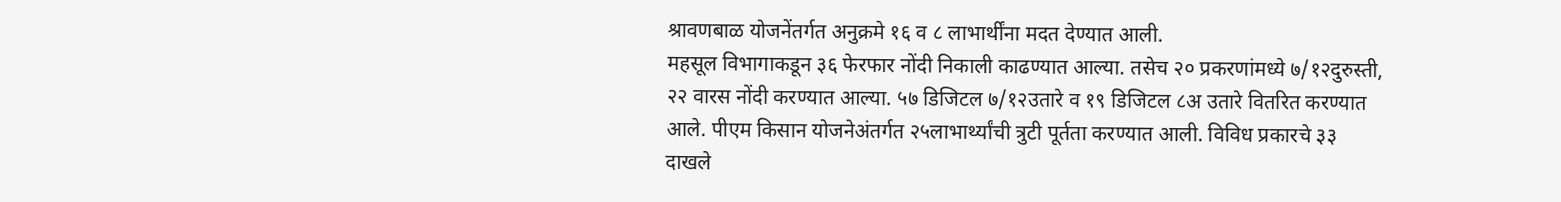श्रावणबाळ योजनेंतर्गत अनुक्रमे १६ व ८ लाभार्थींना मदत देण्यात आली.
महसूल विभागाकडून ३६ फेरफार नोंदी निकाली काढण्यात आल्या. तसेच २० प्रकरणांमध्ये ७/१२दुरुस्ती, २२ वारस नोंदी करण्यात आल्या. ५७ डिजिटल ७/१२उतारे व १९ डिजिटल ८अ उतारे वितरित करण्यात आले. पीएम किसान योजनेअंतर्गत २५लाभार्थ्यांची त्रुटी पूर्तता करण्यात आली. विविध प्रकारचे ३३ दाखले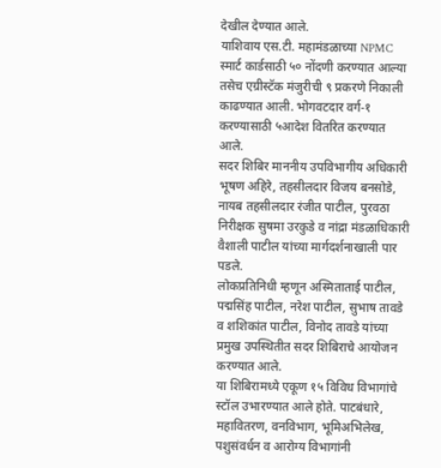देखील देण्यात आले.
याशिवाय एस.टी. महामंडळाच्या NPMC स्मार्ट कार्डसाठी ५० नोंदणी करण्यात आल्या तसेच एग्रीस्टॅक मंजुरीची ९ प्रकरणे निकाली काढण्यात आली. भोगवटदार वर्ग-१ करण्यासाठी ५आदेश वितरित करण्यात आले.
सदर शिबिर माननीय उपविभागीय अधिकारी भूषण अहिरे, तहसीलदार विजय बनसोडे, नायब तहसीलदार रंजीत पाटील, पुरवठा निरीक्षक सुषमा उरकुडे व नांद्रा मंडळाधिकारी वैशाली पाटील यांच्या मार्गदर्शनाखाली पार पडले.
लोकप्रतिनिधी म्हणून अस्मिताताई पाटील, पद्मसिंह पाटील, नरेश पाटील, सुभाष तावडे व शशिकांत पाटील, विनोद तावडे यांच्या प्रमुख उपस्थितीत सदर शिबिराचे आयोजन करण्यात आले.
या शिबिरामध्ये एकूण १५ विविध विभागांचे स्टॉल उभारण्यात आले होते. पाटबंधारे, महावितरण, वनविभाग, भूमिअभिलेख, पशुसंवर्धन व आरोग्य विभागांनी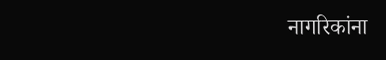नागरिकांना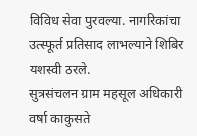विविध सेवा पुरवल्या. नागरिकांचा उत्स्फूर्त प्रतिसाद लाभल्याने शिबिर यशस्वी ठरले.
सुत्रसंचलन ग्राम महसूल अधिकारी वर्षा काकुसते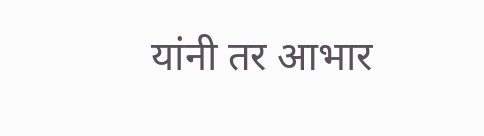यांनी तर आभार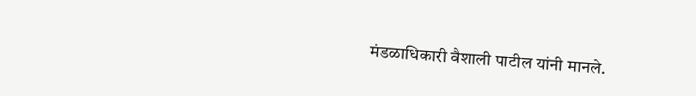मंडळाधिकारी वैशाली पाटील यांनी मानले.